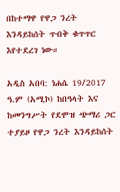በከተማዋ የዋጋ ንረት እንዳይከሰት ጥብቅ ቁጥጥር እየተደረገ ነው።

አዲስ አበባ: ነሐሴ 19/2017 ዓ.ም (አሚኮ) ከበዓላት እና ከመንግሥት የደሞዝ ጭማሪ ጋር ተያይዞ የዋጋ ንረት እንዳይከሰት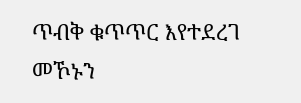ጥብቅ ቁጥጥር እየተደረገ መኾኑን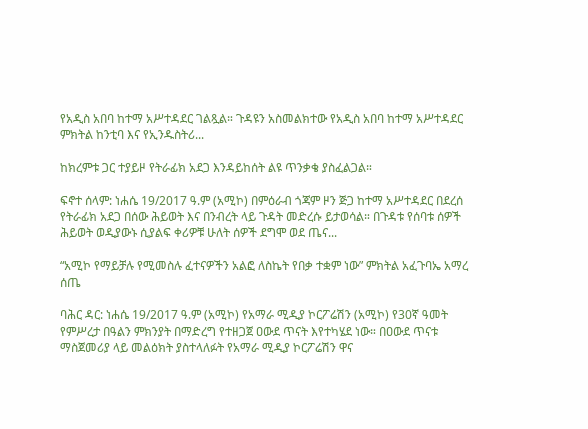የአዲስ አበባ ከተማ አሥተዳደር ገልጿል። ጉዳዩን አስመልክተው የአዲስ አበባ ከተማ አሥተዳደር ምክትል ከንቲባ እና የኢንዱስትሪ...

ከክረምቱ ጋር ተያይዞ የትራፊክ አደጋ እንዳይከሰት ልዩ ጥንቃቄ ያስፈልጋል።

ፍኖተ ሰላም: ነሐሴ 19/2017 ዓ.ም (አሚኮ) በምዕራብ ጎጃም ዞን ጅጋ ከተማ አሥተዳደር በደረሰ የትራፊክ አደጋ በሰው ሕይወት እና በንብረት ላይ ጉዳት መድረሱ ይታወሳል። በጉዳቱ የሰባቱ ሰዎች ሕይወት ወዲያውኑ ሲያልፍ ቀሪዎቹ ሁለት ሰዎች ደግሞ ወደ ጤና...

“አሚኮ የማይቻሉ የሚመስሉ ፈተናዎችን አልፎ ለስኬት የበቃ ተቋም ነው” ምክትል አፈጉባኤ አማረ ሰጤ

ባሕር ዳር: ነሐሴ 19/2017 ዓ.ም (አሚኮ) የአማራ ሚዲያ ኮርፖሬሽን (አሚኮ) የ30ኛ ዓመት የምሥረታ በዓልን ምክንያት በማድረግ የተዘጋጀ ዐውደ ጥናት እየተካሄደ ነው። በዐውደ ጥናቱ ማስጀመሪያ ላይ መልዕክት ያስተላለፉት የአማራ ሚዲያ ኮርፖሬሽን ዋና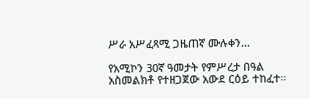ሥራ አሥፈጻሚ ጋዜጠኛ ሙሉቀን...

የአሚኮን 30ኛ ዓመታት የምሥረታ በዓል አስመልክቶ የተዘጋጀው አውደ ርዕይ ተከፈተ።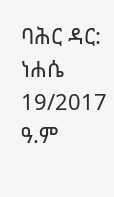ባሕር ዳር: ነሐሴ 19/2017 ዓ.ም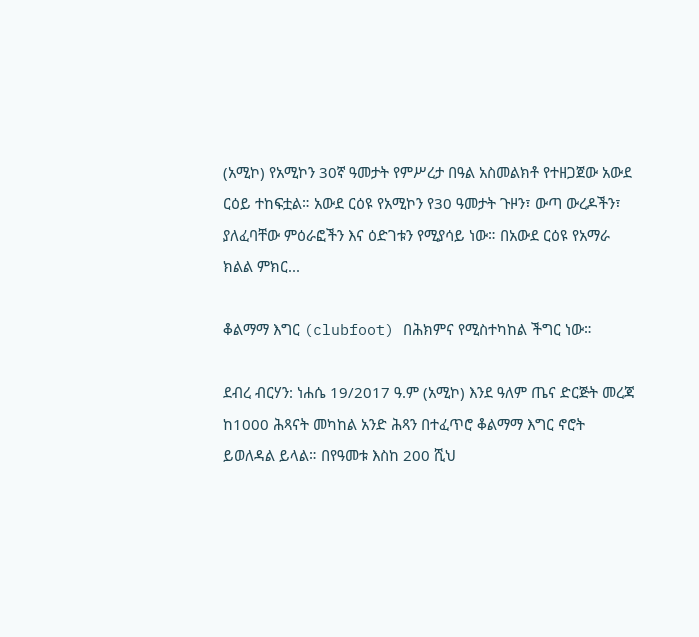(አሚኮ) የአሚኮን 30ኛ ዓመታት የምሥረታ በዓል አስመልክቶ የተዘጋጀው አውደ ርዕይ ተከፍቷል። አውደ ርዕዩ የአሚኮን የ30 ዓመታት ጉዞን፣ ውጣ ውረዶችን፣ ያለፈባቸው ምዕራፎችን እና ዕድገቱን የሚያሳይ ነው። በአውደ ርዕዩ የአማራ ክልል ምክር...

ቆልማማ እግር (clubfoot) በሕክምና የሚስተካከል ችግር ነው።

ደብረ ብርሃን: ነሐሴ 19/2017 ዓ.ም (አሚኮ) እንደ ዓለም ጤና ድርጅት መረጃ ከ1000 ሕጻናት መካከል አንድ ሕጻን በተፈጥሮ ቆልማማ እግር ኖሮት ይወለዳል ይላል። በየዓመቱ እስከ 200 ሺህ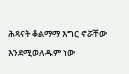ሕጻናት ቆልማማ እግር ኖሯቸው እንደሚወለዱም ነው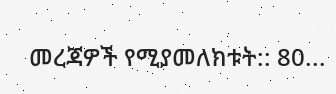መረጃዎች የሚያመለክቱት:: 80...